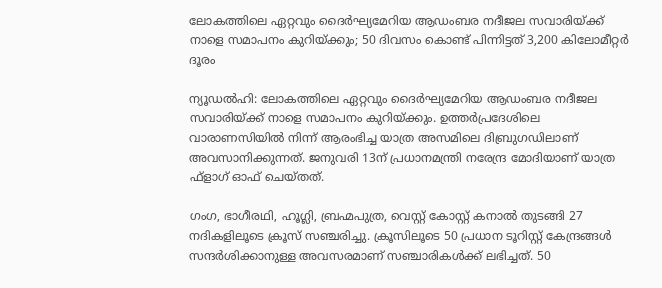ലോകത്തിലെ ഏറ്റവും ദൈർഘ്യമേറിയ ആഡംബര നദീജല സവാരിയ്ക്ക് നാളെ സമാപനം കുറിയ്ക്കും; 50 ദിവസം കൊണ്ട് പിന്നിട്ടത് 3,200 കിലോമീറ്റർ ദൂരം

ന്യൂഡൽഹി: ലോകത്തിലെ ഏറ്റവും ദൈർഘ്യമേറിയ ആഡംബര നദീജല സവാരിയ്ക്ക് നാളെ സമാപനം കുറിയ്ക്കും. ഉത്തർപ്രദേശിലെ വാരാണസിയിൽ നിന്ന് ആരംഭിച്ച യാത്ര അസമിലെ ദിബ്രുഗഡിലാണ് അവസാനിക്കുന്നത്. ജനുവരി 13ന് പ്രധാനമന്ത്രി നരേന്ദ്ര മോദിയാണ് യാത്ര ഫ്‌ളാഗ് ഓഫ് ചെയ്തത്.

ഗംഗ, ഭാഗീരഥി, ഹൂഗ്ലി, ബ്രഹ്മപുത്ര, വെസ്റ്റ് കോസ്റ്റ് കനാൽ തുടങ്ങി 27 നദികളിലൂടെ ക്രൂസ് സഞ്ചരിച്ചു. ക്രൂസിലൂടെ 50 പ്രധാന ടൂറിസ്റ്റ് കേന്ദ്രങ്ങൾ സന്ദർശിക്കാനുള്ള അവസരമാണ് സഞ്ചാരികൾക്ക് ലഭിച്ചത്. 50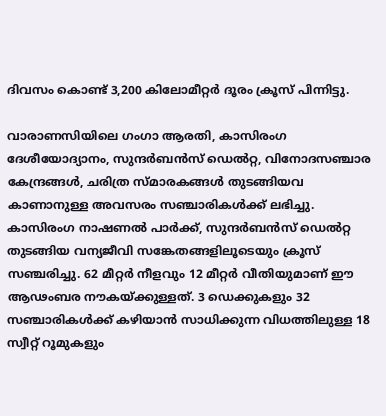ദിവസം കൊണ്ട് 3,200 കിലോമീറ്റർ ദൂരം ക്രൂസ് പിന്നിട്ടു.

വാരാണസിയിലെ ഗംഗാ ആരതി, കാസിരംഗ ദേശീയോദ്യാനം, സുന്ദർബൻസ് ഡെൽറ്റ, വിനോദസഞ്ചാര കേന്ദ്രങ്ങൾ, ചരിത്ര സ്മാരകങ്ങൾ തുടങ്ങിയവ കാണാനുള്ള അവസരം സഞ്ചാരികൾക്ക് ലഭിച്ചു. കാസിരംഗ നാഷണൽ പാർക്ക്, സുന്ദർബൻസ് ഡെൽറ്റ തുടങ്ങിയ വന്യജീവി സങ്കേതങ്ങളിലൂടെയും ക്രൂസ് സഞ്ചരിച്ചു. 62 മീറ്റർ നീളവും 12 മീറ്റർ വീതിയുമാണ് ഈ ആഢംബര നൗകയ്ക്കുള്ളത്. 3 ഡെക്കുകളും 32 സഞ്ചാരികൾക്ക് കഴിയാൻ സാധിക്കുന്ന വിധത്തിലുള്ള 18 സ്വീറ്റ് റൂമുകളും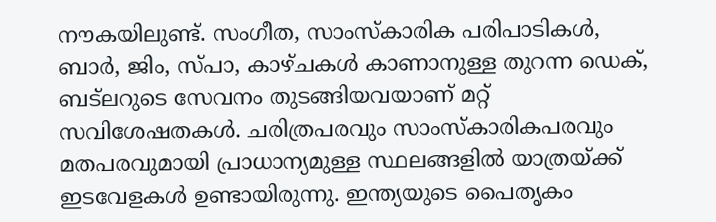നൗകയിലുണ്ട്. സംഗീത, സാംസ്‌കാരിക പരിപാടികൾ, ബാർ, ജിം, സ്പാ, കാഴ്ചകൾ കാണാനുള്ള തുറന്ന ഡെക്, ബട്‌ലറുടെ സേവനം തുടങ്ങിയവയാണ് മറ്റ് സവിശേഷതകൾ. ചരിത്രപരവും സാംസ്‌കാരികപരവും മതപരവുമായി പ്രാധാന്യമുള്ള സ്ഥലങ്ങളിൽ യാത്രയ്ക്ക് ഇടവേളകൾ ഉണ്ടായിരുന്നു. ഇന്ത്യയുടെ പൈതൃകം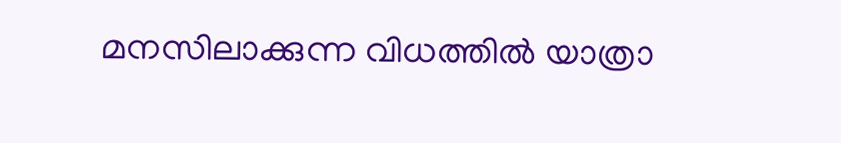മനസിലാക്കുന്ന വിധത്തിൽ യാത്രാ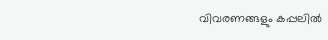വിവരണങ്ങളും കപ്പലിൽ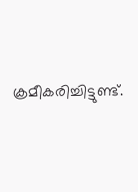ക്രമീകരിച്ചിട്ടുണ്ട്.